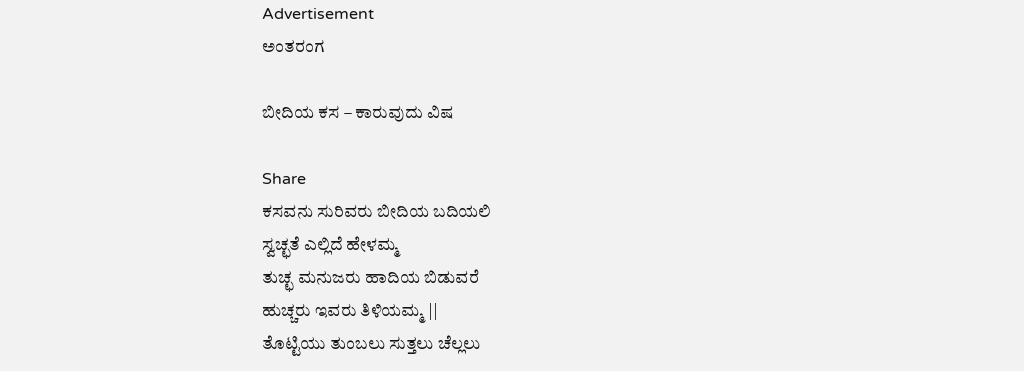Advertisement
ಅಂತರಂಗ

ಬೀದಿಯ ಕಸ – ಕಾರುವುದು ವಿಷ

Share
ಕಸವನು ಸುರಿವರು ಬೀದಿಯ ಬದಿಯಲಿ
ಸ್ವಚ್ಛತೆ ಎಲ್ಲಿದೆ ಹೇಳಮ್ಮ
ತುಚ್ಛ ಮನುಜರು ಹಾದಿಯ ಬಿಡುವರೆ
ಹುಚ್ಚರು ಇವರು ತಿಳಿಯಮ್ಮ ||
ತೊಟ್ಟಿಯು ತುಂಬಲು ಸುತ್ತಲು ಚೆಲ್ಲಲು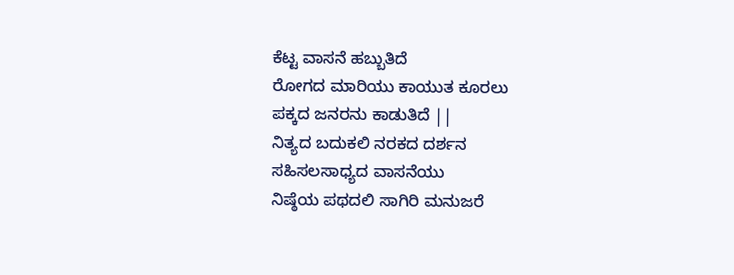ಕೆಟ್ಟ ವಾಸನೆ ಹಬ್ಬುತಿದೆ
ರೋಗದ ಮಾರಿಯು ಕಾಯುತ ಕೂರಲು
ಪಕ್ಕದ ಜನರನು ಕಾಡುತಿದೆ ||
ನಿತ್ಯದ ಬದುಕಲಿ ನರಕದ ದರ್ಶನ
ಸಹಿಸಲಸಾಧ್ಯದ ವಾಸನೆಯು
ನಿಷ್ಠೆಯ ಪಥದಲಿ ಸಾಗಿರಿ ಮನುಜರೆ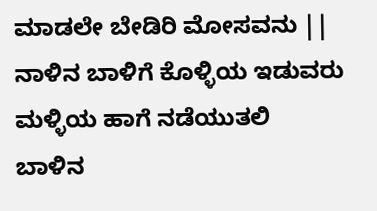ಮಾಡಲೇ ಬೇಡಿರಿ ಮೋಸವನು ||
ನಾಳಿನ ಬಾಳಿಗೆ ಕೊಳ್ಳಿಯ ಇಡುವರು
ಮಳ್ಳಿಯ ಹಾಗೆ ನಡೆಯುತಲಿ
ಬಾಳಿನ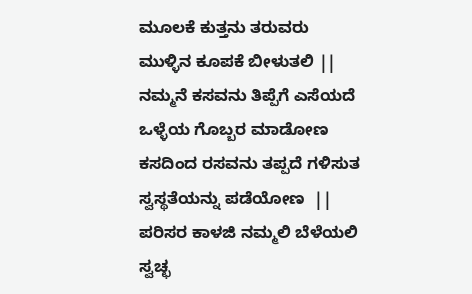ಮೂಲಕೆ ಕುತ್ತನು ತರುವರು
ಮುಳ್ಳಿನ ಕೂಪಕೆ ಬೀಳುತಲಿ ||
ನಮ್ಮನೆ ಕಸವನು ತಿಪ್ಪೆಗೆ ಎಸೆಯದೆ
ಒಳ್ಳೆಯ ಗೊಬ್ಬರ ಮಾಡೋಣ
ಕಸದಿಂದ ರಸವನು ತಪ್ಪದೆ ಗಳಿಸುತ
ಸ್ವಸ್ಥತೆಯನ್ನು ಪಡೆಯೋಣ  ||
ಪರಿಸರ ಕಾಳಜಿ ನಮ್ಮಲಿ ಬೆಳೆಯಲಿ
ಸ್ವಚ್ಛ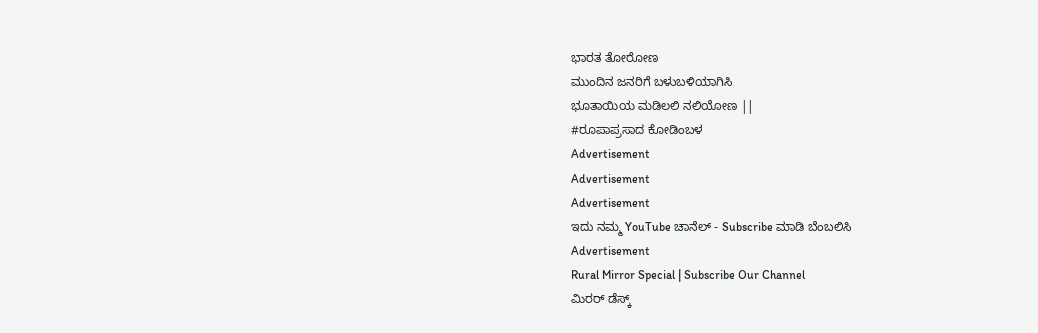ಭಾರತ ತೋರೋಣ
ಮುಂದಿನ ಜನರಿಗೆ ಬಳುಬಳಿಯಾಗಿಸಿ
ಭೂತಾಯಿಯ ಮಡಿಲಲಿ ನಲಿಯೋಣ ||
#ರೂಪಾಪ್ರಸಾದ ಕೋಡಿಂಬಳ
Advertisement
Advertisement
Advertisement
ಇದು ನಮ್ಮ YouTube ಚಾನೆಲ್ - Subscribe ಮಾಡಿ ಬೆಂಬಲಿಸಿ
Advertisement
Rural Mirror Special | Subscribe Our Channel
ಮಿರರ್‌ ಡೆಸ್ಕ್‌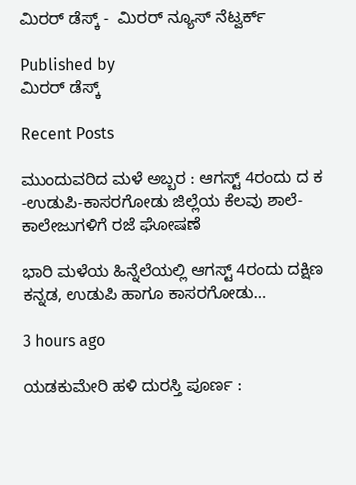ಮಿರರ್‌ ಡೆಸ್ಕ್ -  ಮಿರರ್ ನ್ಯೂಸ್‌ ನೆಟ್ವರ್ಕ್‌

Published by
ಮಿರರ್‌ ಡೆಸ್ಕ್‌

Recent Posts

ಮುಂದುವರಿದ ಮಳೆ ಅಬ್ಬರ : ಆಗಸ್ಟ್‌ 4ರಂದು ದ ಕ -ಉಡುಪಿ-ಕಾಸರಗೋಡು ಜಿಲ್ಲೆಯ ಕೆಲವು ಶಾಲೆ-ಕಾಲೇಜುಗಳಿಗೆ ರಜೆ ಘೋಷಣೆ

ಭಾರಿ ಮಳೆಯ ಹಿನ್ನೆಲೆಯಲ್ಲಿ ಆಗಸ್ಟ್‌ 4ರಂದು ದಕ್ಷಿಣ ಕನ್ನಡ, ಉಡುಪಿ ಹಾಗೂ ಕಾಸರಗೋಡು…

3 hours ago

ಯಡಕುಮೇರಿ ಹಳಿ ದುರಸ್ತಿ ಪೂರ್ಣ :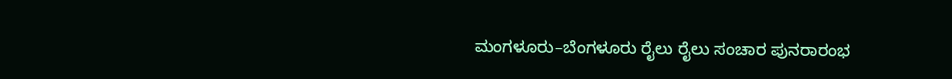ಮಂಗಳೂರು–ಬೆಂಗಳೂರು ರೈಲು ರೈಲು ಸಂಚಾರ ಪುನರಾರಂಭ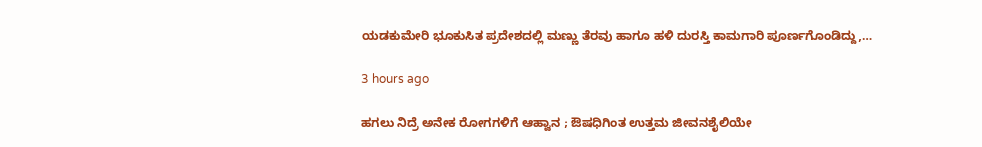ಯಡಕುಮೇರಿ ಭೂಕುಸಿತ ಪ್ರದೇಶದಲ್ಲಿ ಮಣ್ಣು ತೆರವು ಹಾಗೂ ಹಳಿ ದುರಸ್ತಿ ಕಾಮಗಾರಿ ಪೂರ್ಣಗೊಂಡಿದ್ದು,…

3 hours ago

ಹಗಲು ನಿದ್ರೆ ಅನೇಕ ರೋಗಗಳಿಗೆ ಆಹ್ವಾನ ; ಔಷಧಿಗಿಂತ ಉತ್ತಮ ಜೀವನಶೈಲಿಯೇ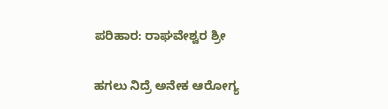ಪರಿಹಾರ: ರಾಘವೇಶ್ವರ ಶ್ರೀ

ಹಗಲು ನಿದ್ರೆ ಅನೇಕ ಆರೋಗ್ಯ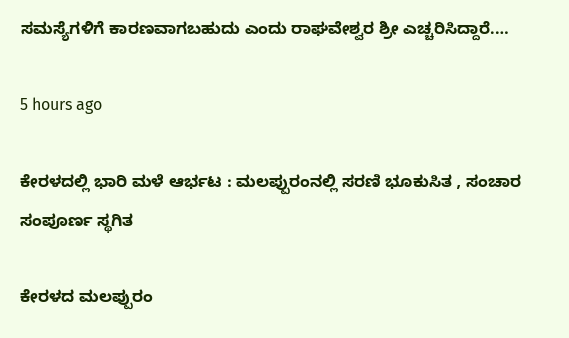ಸಮಸ್ಯೆಗಳಿಗೆ ಕಾರಣವಾಗಬಹುದು ಎಂದು ರಾಘವೇಶ್ವರ ಶ್ರೀ ಎಚ್ಚರಿಸಿದ್ದಾರೆ.…

5 hours ago

ಕೇರಳದಲ್ಲಿ ಭಾರಿ ಮಳೆ ಆರ್ಭಟ : ಮಲಪ್ಪುರಂನಲ್ಲಿ ಸರಣಿ ಭೂಕುಸಿತ , ಸಂಚಾರ ಸಂಪೂರ್ಣ ಸ್ಥಗಿತ

ಕೇರಳದ ಮಲಪ್ಪುರಂ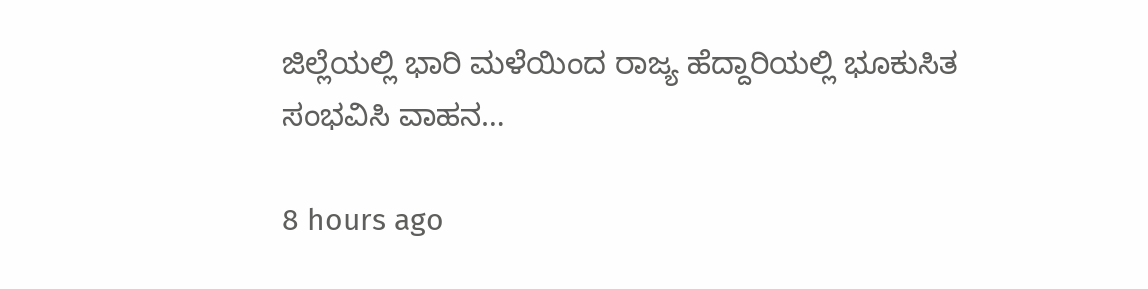ಜಿಲ್ಲೆಯಲ್ಲಿ ಭಾರಿ ಮಳೆಯಿಂದ ರಾಜ್ಯ ಹೆದ್ದಾರಿಯಲ್ಲಿ ಭೂಕುಸಿತ ಸಂಭವಿಸಿ ವಾಹನ…

8 hours ago